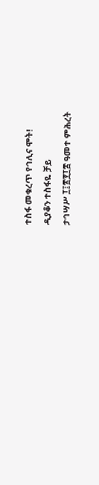ተስፋ መቁረጥ የኅሊና ሞት!
ዲያቆን ተስፋዬ ቻይ
ታኅሣሥ ፲፤፳፻፲፰ ዓመተ ምሕረት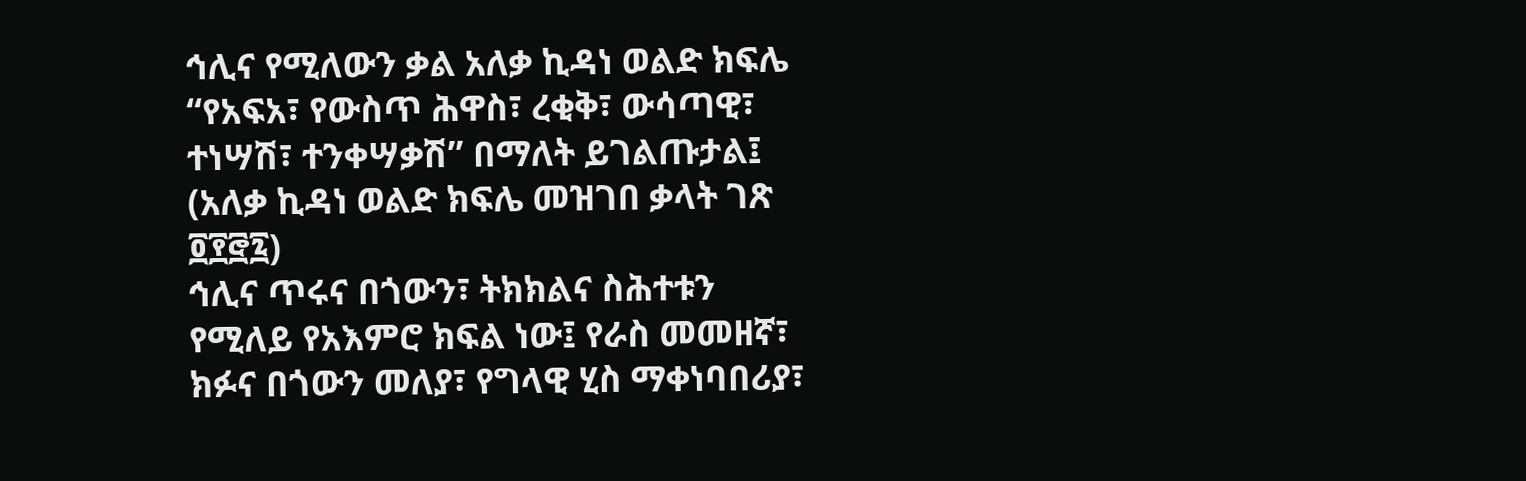ኅሊና የሚለውን ቃል አለቃ ኪዳነ ወልድ ክፍሌ “የአፍአ፣ የውስጥ ሕዋስ፣ ረቂቅ፣ ውሳጣዊ፣ ተነሣሽ፣ ተንቀሣቃሽ” በማለት ይገልጡታል፤ (አለቃ ኪዳነ ወልድ ክፍሌ መዝገበ ቃላት ገጽ ፬፻፸፯)
ኅሊና ጥሩና በጎውን፣ ትክክልና ስሕተቱን የሚለይ የአእምሮ ክፍል ነው፤ የራስ መመዘኛ፣ ክፉና በጎውን መለያ፣ የግላዊ ሂስ ማቀነባበሪያ፣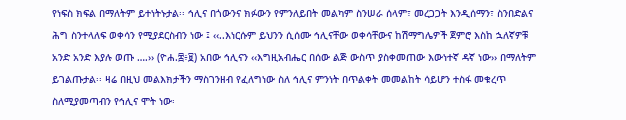የነፍስ ክፍል በማለትም ይተነትኑታል፡፡ ኅሊና በጎውንና ክፉውን የምንለይበት መልካም ስንሠራ ሰላም፣ መረጋጋት እንዲሰማን፣ ስንበድልና ሕግ ስንተላለፍ ወቀሳን የሚያደርስብን ነው ፤ ‹‹..እነርሱም ይህንን ሲሰሙ ኅሊናቸው ወቀሳቸውና ከሽማግሌዎች ጀምሮ እስከ ኋለኛዎቹ አንድ አንድ እያሉ ወጡ ….›› (ዮሐ.፰፥፱) አበው ኅሊናን ‹‹እግዚአብሔር በሰው ልጅ ውስጥ ያስቀመጠው እውነተኛ ዳኛ ነው›› በማለትም ይገልጡታል፡፡ ዛሬ በዚህ መልእክታችን ማስገንዘብ የፈለግነው ስለ ኅሊና ምንነት በጥልቀት መመልከት ሳይሆን ተስፋ መቁረጥ ስለሚያመጣብን የኅሊና ሞት ነው፡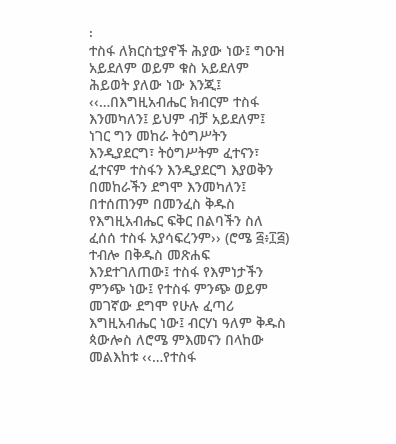፡
ተስፋ ለክርስቲያኖች ሕያው ነው፤ ግዑዝ አይደለም ወይም ቁስ አይደለም ሕይወት ያለው ነው እንጂ፤ ‹‹…በእግዚአብሔር ክብርም ተስፋ እንመካለን፤ ይህም ብቻ አይደለም፤ ነገር ግን መከራ ትዕግሥትን እንዲያደርግ፣ ትዕግሥትም ፈተናን፣ ፈተናም ተስፋን እንዲያደርግ እያወቅን በመከራችን ደግሞ እንመካለን፤ በተሰጠንም በመንፈስ ቅዱስ የእግዚአብሔር ፍቅር በልባችን ስለ ፈሰሰ ተስፋ አያሳፍረንም›› (ሮሜ ፭፥፲፭) ተብሎ በቅዱስ መጽሐፍ እንደተገለጠው፤ ተስፋ የእምነታችን ምንጭ ነው፤ የተስፋ ምንጭ ወይም መገኛው ደግሞ የሁሉ ፈጣሪ እግዚአብሔር ነው፤ ብርሃነ ዓለም ቅዱስ ጳውሎስ ለሮሜ ምእመናን በላከው መልእከቱ ‹‹…የተስፋ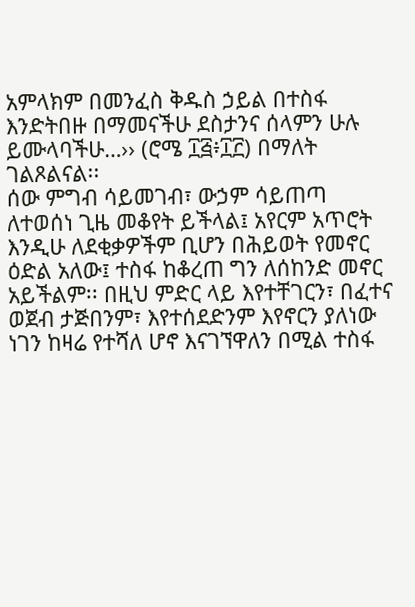አምላክም በመንፈስ ቅዱስ ኃይል በተስፋ እንድትበዙ በማመናችሁ ደስታንና ሰላምን ሁሉ ይሙላባችሁ…›› (ሮሜ ፲፭፥፲፫) በማለት ገልጾልናል፡፡
ሰው ምግብ ሳይመገብ፣ ውኃም ሳይጠጣ ለተወሰነ ጊዜ መቆየት ይችላል፤ አየርም አጥሮት እንዲሁ ለደቂቃዎችም ቢሆን በሕይወት የመኖር ዕድል አለው፤ ተስፋ ከቆረጠ ግን ለሰከንድ መኖር አይችልም፡፡ በዚህ ምድር ላይ እየተቸገርን፣ በፈተና ወጀብ ታጅበንም፣ እየተሰደድንም እየኖርን ያለነው ነገን ከዛሬ የተሻለ ሆኖ እናገኘዋለን በሚል ተስፋ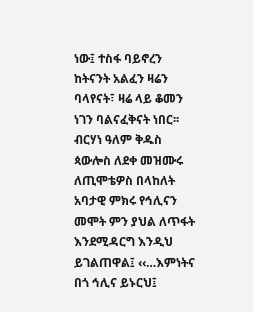ነው፤ ተስፋ ባይኖረን ከትናንት አልፈን ዛሬን ባላየናት፣ ዛሬ ላይ ቆመን ነገን ባልናፈቅናት ነበር፡፡
ብርሃነ ዓለም ቅዱስ ጳውሎስ ለደቀ መዝሙሩ ለጢሞቴዎስ በላከለት አባታዊ ምክሩ የኅሊናን መሞት ምን ያህል ለጥፋት እንደሚዳርግ እንዲህ ይገልጠዋል፤ ‹‹…እምነትና በጎ ኅሊና ይኑርህ፤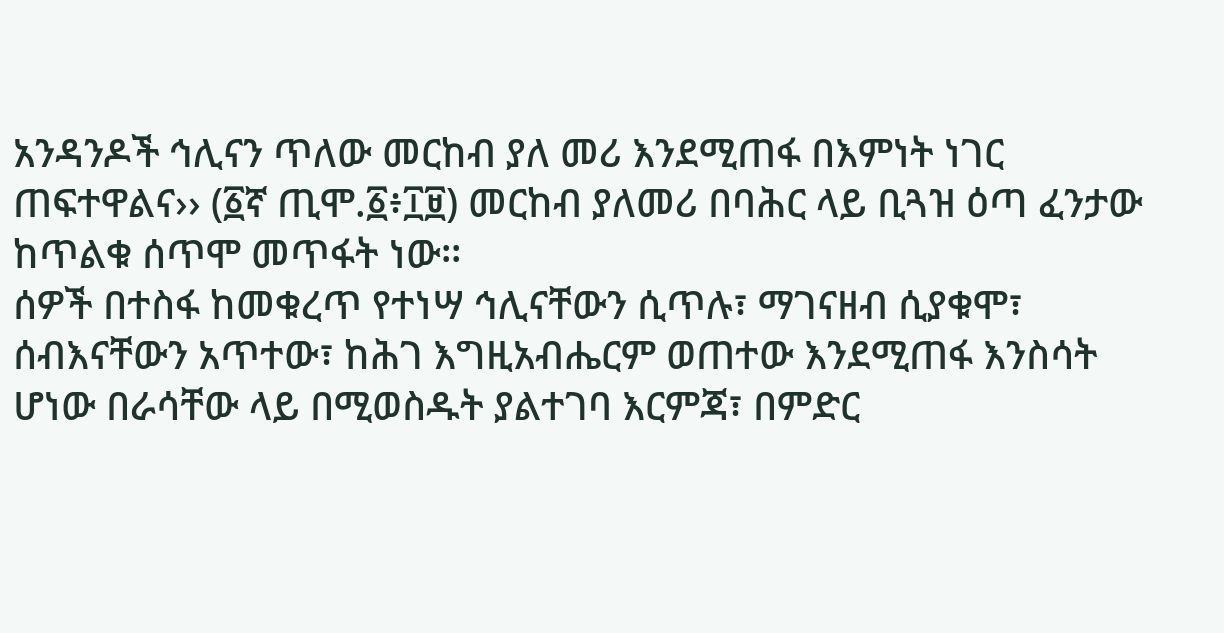አንዳንዶች ኅሊናን ጥለው መርከብ ያለ መሪ እንደሚጠፋ በእምነት ነገር ጠፍተዋልና›› (፩ኛ ጢሞ.፩፥፲፱) መርከብ ያለመሪ በባሕር ላይ ቢጓዝ ዕጣ ፈንታው ከጥልቁ ሰጥሞ መጥፋት ነው፡፡
ሰዎች በተስፋ ከመቁረጥ የተነሣ ኅሊናቸውን ሲጥሉ፣ ማገናዘብ ሲያቁሞ፣ ሰብእናቸውን አጥተው፣ ከሕገ እግዚአብሔርም ወጠተው እንደሚጠፋ እንስሳት ሆነው በራሳቸው ላይ በሚወስዱት ያልተገባ እርምጃ፣ በምድር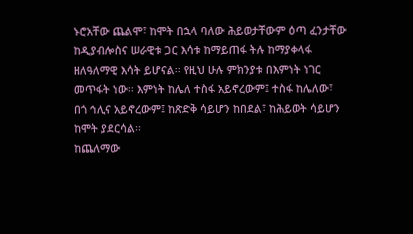ኑሮአቸው ጨልሞ፣ ከሞት በኋላ ባለው ሕይወታቸውም ዕጣ ፈንታቸው ከዲያብሎስና ሠራዊቱ ጋር እሳቱ ከማይጠፋ ትሉ ከማያቀላፋ ዘለዓለማዊ እሳት ይሆናል፡፡ የዚህ ሁሉ ምክንያቱ በእምነት ነገር መጥፋት ነው፡፡ እምነት ከሌለ ተስፋ አይኖረውም፤ ተስፋ ከሌለው፣ በጎ ኅሊና አይኖረውም፤ ከጽድቅ ሳይሆን ከበደል፣ ከሕይወት ሳይሆን ከሞት ያደርሳል፡፡
ከጨለማው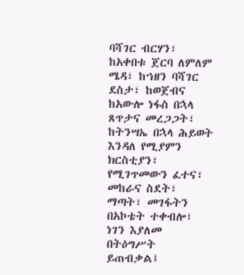ባሻገር ብርሃን፣ ከአቀበቱ ጀርባ ለምለም ሜዳ፣ ከኀዘን ባሻገር ደስታ፣ ከወጀብና ከአውሎ ነፋስ በኋላ ጸጥታና መረጋጋት፣ ከትንሣኤ በኋላ ሕይወት እንዳለ የሚያምን ክርስቲያን፣ የሚገጥመውን ፈተና፣ መከራና ስደት፣ ማጣት፣ መገፋትን በአኮቴት ተቀብሎ፣ ነገን እያለመ በትዕግሥት ይጠብቃል፤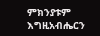ምክንያቱም እግዚአብሔርን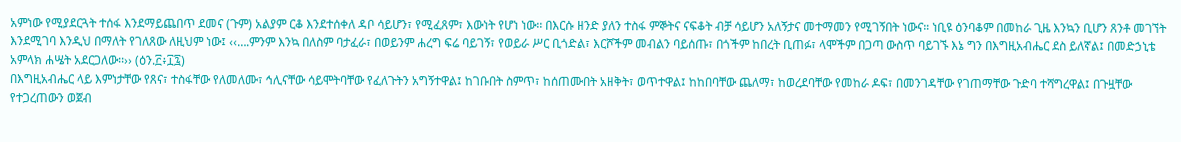አምነው የሚያደርጓት ተሰፋ እንደማይጨበጥ ደመና (ጉም) አልያም ርቆ እንደተሰቀለ ዳቦ ሳይሆን፣ የሚፈጸም፣ እውነት የሆነ ነው፡፡ በእርሱ ዘንድ ያለን ተስፋ ምኞትና ናፍቆት ብቻ ሳይሆን አለኝታና መተማመን የሚገኝበት ነውና። ነቢዩ ዕንባቆም በመከራ ጊዜ እንኳን ቢሆን ጸንቶ መገኘት እንደሚገባ እንዲህ በማለት የገለጸው ለዚህም ነው፤ ‹‹….ምንም እንኳ በለስም ባታፈራ፣ በወይንም ሐረግ ፍሬ ባይገኝ፣ የወይራ ሥር ቢጎድል፣ እርሾችም መብልን ባይሰጡ፣ በጎችም ከበረት ቢጠፉ፣ ላሞችም በጋጣ ውስጥ ባይገኙ እኔ ግን በእግዚአብሔር ደስ ይለኛል፤ በመድኃኒቴ አምላክ ሐሤት አደርጋለው፡፡›› (ዕን.፫፥፲፯)
በእግዚአብሔር ላይ እምነታቸው የጸና፣ ተስፋቸው የለመለሙ፣ ኅሊናቸው ሳይሞትባቸው የፈለጉትን አግኝተዋል፤ ከገቡበት ስምጥ፣ ከሰጠሙበት አዘቅት፣ ወጥተዋል፤ ከከበባቸው ጨለማ፣ ከወረደባቸው የመከራ ዶፍ፣ በመንገዳቸው የገጠማቸው ጉድባ ተሻግረዋል፤ በጉዟቸው የተጋረጠውን ወጀብ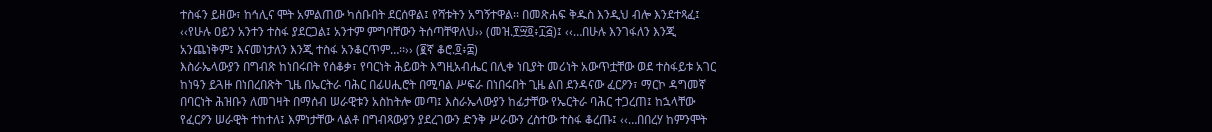ተስፋን ይዘው፣ ከኅሊና ሞት አምልጠው ካሰቡበት ደርሰዋል፤ የሻቱትን አግኝተዋል፡፡ በመጽሐፍ ቅዱስ እንዲህ ብሎ እንደተጻፈ፤ ‹‹የሁሉ ዐይን አንተን ተስፋ ያደርጋል፤ አንተም ምግባቸውን ትሰጣቸዋለህ›› (መዝ.፻፵፬፥፲፭)፤ ‹‹…በሁሉ እንገፋለን እንጂ አንጨነቅም፤ እናመነታለን እንጂ ተስፋ አንቆርጥም…፡፡›› (፪ኛ ቆሮ.፬፥፰)
እስራኤላውያን በግብጽ ከነበሩበት የሰቆቃ፣ የባርነት ሕይወት እግዚአብሔር በሊቀ ነቢያት መሪነት አውጥቷቸው ወደ ተስፋይቱ አገር ከነዓን ይጓዙ በነበረበጽት ጊዜ በኤርትራ ባሕር በፊሀሒሮት በሚባል ሥፍራ በነበሩበት ጊዜ ልበ ደንዳናው ፈርዖን፣ ማርኮ ዳግመኛ በባርነት ሕዝቡን ለመገዛት በማሰብ ሠራዊቱን አስከትሎ መጣ፤ እስራኤላውያን ከፊታቸው የኤርትራ ባሕር ተጋረጠ፤ ከኋላቸው የፈርዖን ሠራዊት ተከተለ፤ እምነታቸው ላልቶ በግብጻውያን ያደረገውን ድንቅ ሥራውን ረስተው ተስፋ ቆረጡ፤ ‹‹…በበረሃ ከምንሞት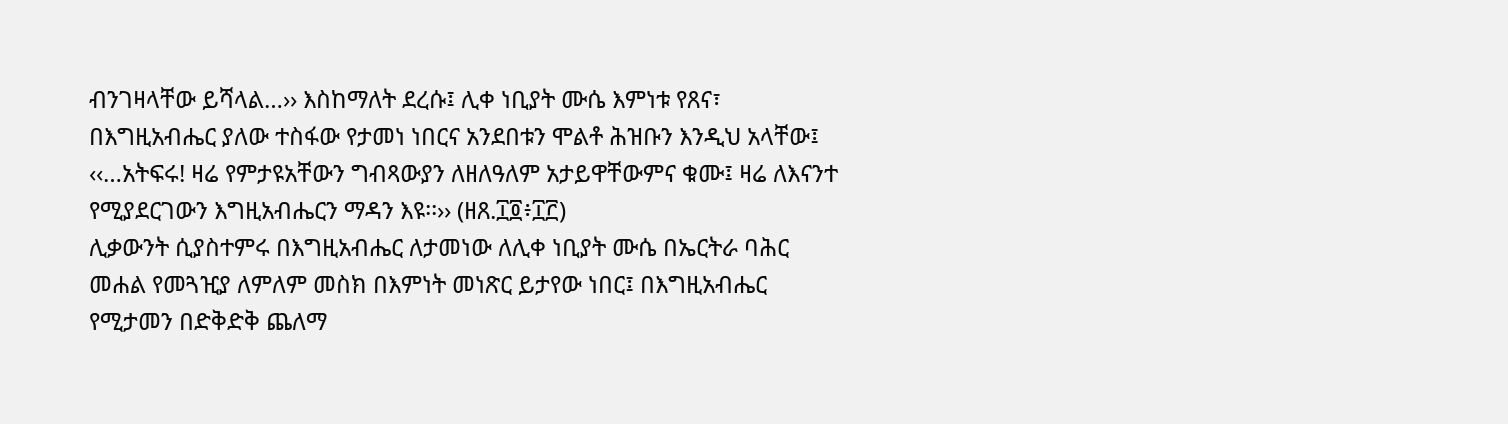ብንገዛላቸው ይሻላል…›› እስከማለት ደረሱ፤ ሊቀ ነቢያት ሙሴ እምነቱ የጸና፣ በእግዚአብሔር ያለው ተስፋው የታመነ ነበርና አንደበቱን ሞልቶ ሕዝቡን እንዲህ አላቸው፤ ‹‹…አትፍሩ! ዛሬ የምታዩአቸውን ግብጻውያን ለዘለዓለም አታይዋቸውምና ቁሙ፤ ዛሬ ለእናንተ የሚያደርገውን እግዚአብሔርን ማዳን እዩ፡፡›› (ዘጸ.፲፬፥፲፫)
ሊቃውንት ሲያስተምሩ በእግዚአብሔር ለታመነው ለሊቀ ነቢያት ሙሴ በኤርትራ ባሕር መሐል የመጓዢያ ለምለም መስክ በእምነት መነጽር ይታየው ነበር፤ በእግዚአብሔር የሚታመን በድቅድቅ ጨለማ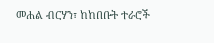መሐል ብርሃን፣ ከከበቡት ተራሮች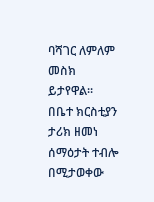ባሻገር ለምለም መስክ ይታየዋል፡፡ በቤተ ክርስቲያን ታሪክ ዘመነ ሰማዕታት ተብሎ በሚታወቀው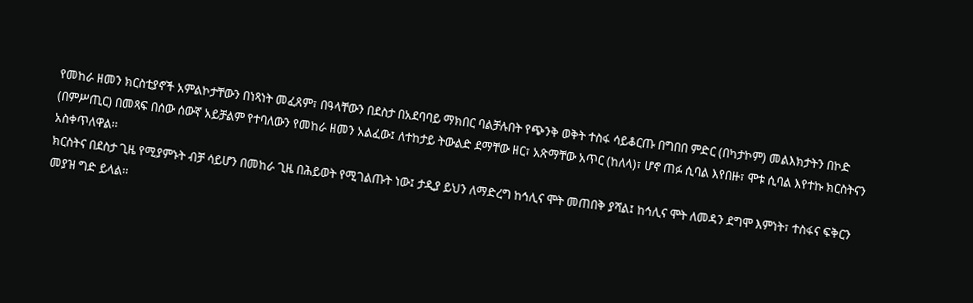የመከራ ዘመን ክርስቲያኖች አምልኮታቸውን በነጻነት መፈጸም፣ በዓላቸውን በደስታ በአደባባይ ማክበር ባልቻሉበት የጭንቅ ወቅት ተስፋ ሳይቆርጡ በግበበ ምድር (በካታኮም) መልእክታትን በኮድ (በምሥጢር) በመጻፍ በሰው ሰውኛ አይቻልም የተባለውን የመከራ ዘመን አልፈው፤ ለተከታይ ትውልድ ደማቸው ዘር፣ አጽማቸው አጥር (ከለላ)፣ ሆኖ ጠፉ ሲባል እየበዙ፣ ሞቱ ሲባል እየተኩ ክርስትናን አስቀጥለዋል፡፡
ክርስትና በደስታ ጊዜ የሚያምኑት ብቻ ሳይሆን በመከራ ጊዜ በሕይወት የሚገልጡት ነው፤ ታዲያ ይህን ለማድረግ ከኅሊና ሞት መጠበቅ ያሻል፤ ከኅሊና ሞት ለመዳን ደግሞ እምነት፣ ተስፋና ፍቅርን መያዝ ግድ ይላል፡፡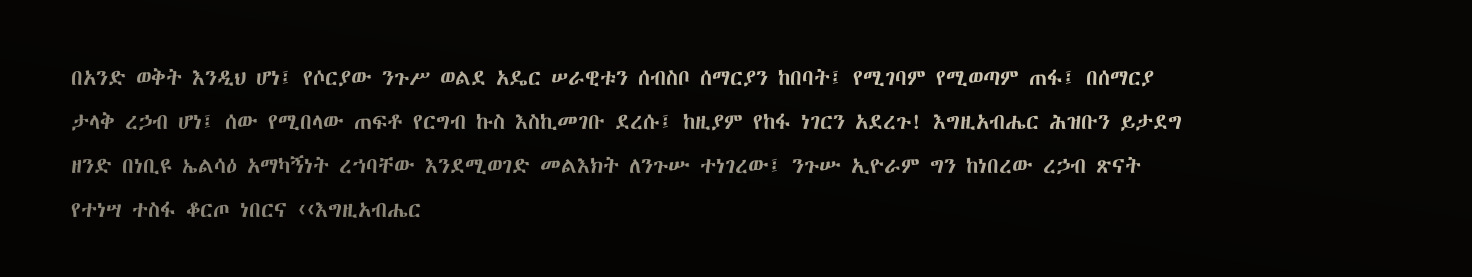በአንድ ወቅት እንዲህ ሆነ፤ የሶርያው ንጉሥ ወልደ አዴር ሠራዊቱን ሰብስቦ ሰማርያን ከበባት፤ የሚገባም የሚወጣም ጠፋ፤ በሰማርያ ታላቅ ረኃብ ሆነ፤ ሰው የሚበላው ጠፍቶ የርግብ ኩስ እስኪመገቡ ደረሱ፤ ከዚያም የከፋ ነገርን አደረጉ! እግዚአብሔር ሕዝቡን ይታደግ ዘንድ በነቢዩ ኤልሳዕ አማካኝነት ረኀባቸው እንደሚወገድ መልእክት ለንጉሡ ተነገረው፤ ንጉሡ ኢዮራም ግን ከነበረው ረኃብ ጽናት የተነሣ ተስፋ ቆርጦ ነበርና ‹‹እግዚአብሔር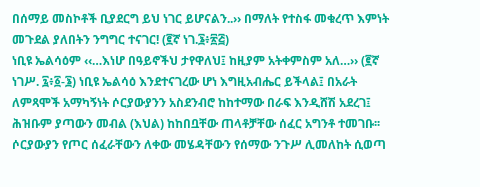በሰማይ መስኮቶች ቢያደርግ ይህ ነገር ይሆናልን..›› በማለት የተስፋ መቁረጥ እምነት መጉደል ያለበትን ንግግር ተናገር! (፪ኛ ነገ.፮፥፳፭)
ነቢዩ ኤልሳዕም ‹‹…እነሆ በዓይኖችህ ታየዋለህ፤ ከዚያም አትቀምስም አለ…›› (፪ኛ ነገሥ. ፯፥፩-፮) ነቢዩ ኤልሳዕ እንደተናገረው ሆነ እግዚአብሔር ይችላል፤ በአራት ለምጻሞች አማካኝነት ሶርያውያንን አስደንብሮ ከከተማው በራፍ እንዲሸሽ አደረገ፤ ሕዝቡም ያጣውን መብል (እህል) ከከበቧቸው ጠላቶቻቸው ሰፈር አግንቶ ተመገቡ፡፡ ሶርያውያን የጦር ሰፈራቸውን ለቀው መሄዳቸውን የሰማው ንጉሥ ሊመለከት ሲወጣ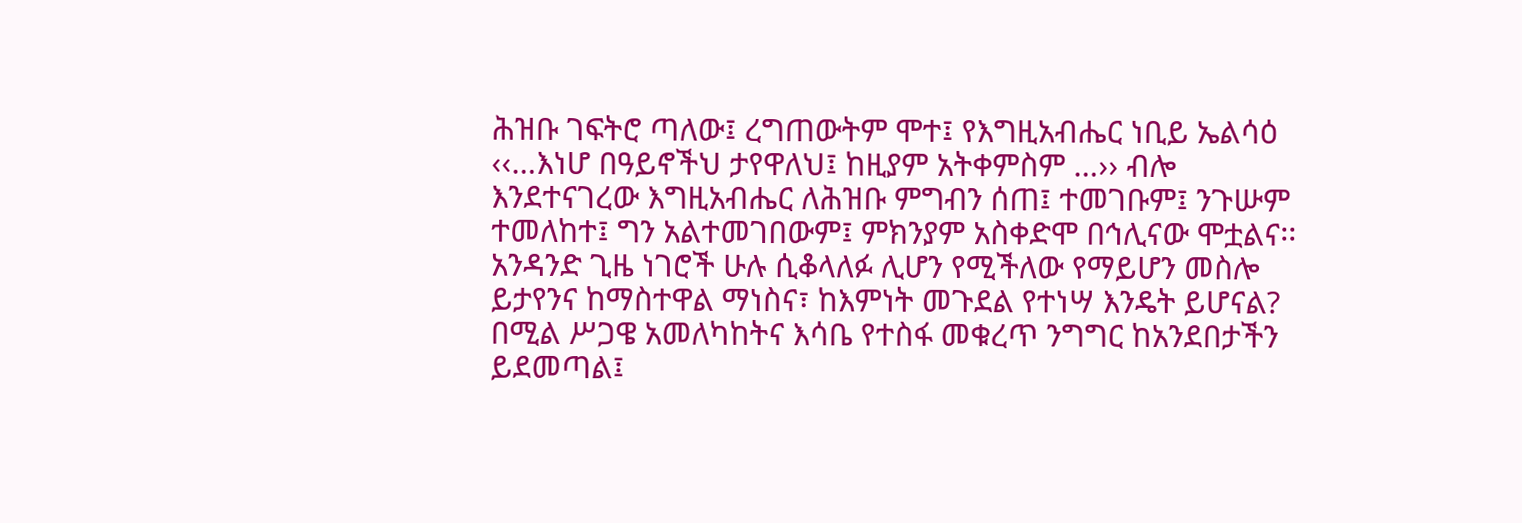ሕዝቡ ገፍትሮ ጣለው፤ ረግጠውትም ሞተ፤ የእግዚአብሔር ነቢይ ኤልሳዕ ‹‹…እነሆ በዓይኖችህ ታየዋለህ፤ ከዚያም አትቀምስም …›› ብሎ እንደተናገረው እግዚአብሔር ለሕዝቡ ምግብን ሰጠ፤ ተመገቡም፤ ንጉሡም ተመለከተ፤ ግን አልተመገበውም፤ ምክንያም አስቀድሞ በኅሊናው ሞቷልና፡፡
አንዳንድ ጊዜ ነገሮች ሁሉ ሲቆላለፉ ሊሆን የሚችለው የማይሆን መስሎ ይታየንና ከማስተዋል ማነስና፣ ከእምነት መጉደል የተነሣ እንዴት ይሆናል? በሚል ሥጋዌ አመለካከትና እሳቤ የተስፋ መቁረጥ ንግግር ከአንደበታችን ይደመጣል፤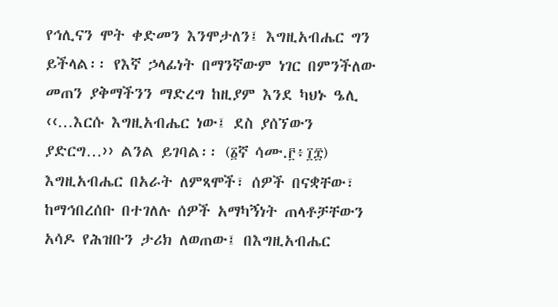የኅሊናን ሞት ቀድመን እንሞታለን፤ እግዚአብሔር ግን ይችላል፡፡ የእኛ ኃላፊነት በማንኛውም ነገር በምንችለው መጠን ያቅማችንን ማድረግ ከዚያም እንደ ካህኑ ዔሊ ‹‹…እርሱ እግዚአብሔር ነው፤ ደስ ያሰኘውን ያድርግ…›› ልንል ይገባል፡፡ (፩ኛ ሳሙ.፫፥፲፰) እግዚአብሔር በአራት ለምጻሞች፣ ሰዎች በናቋቸው፣ ከማኅበረሰቡ በተገለሉ ሰዎች አማካኝነት ጠላቶቻቸውን አሳዶ የሕዝቡን ታሪክ ለወጠው፤ በእግዚአብሔር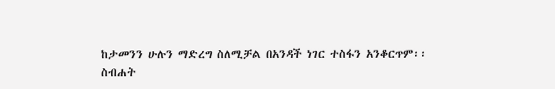ከታመንን ሁሉን ማድረግ ስለሚቻል በአንዳች ነገር ተስፋን አንቆርጥም፡፡
ስብሐት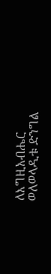ለእግዚአብሔር
ወለወላዲቱ ድንግል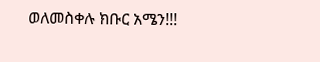ወለመስቀሉ ክቡር አሜን!!!